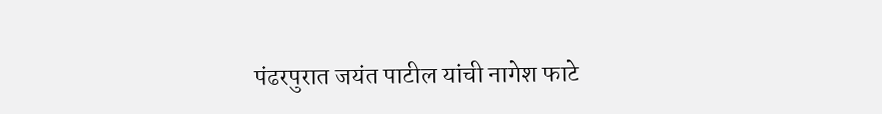पंढरपुरात जयंत पाटील यांची नागेश फाटे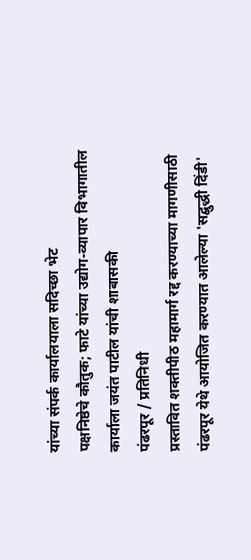यांच्या संपर्क कार्यालयाला सदिच्छा भेट
पक्षनिष्ठेचे कौतुक; फाटे यांच्या उद्योग-व्यापार विभागातील कार्याला जयंत पाटील यांची शाबासकी
पंढरपूर / प्रतिनिधी
प्रस्तावित शक्तीपीठ महामार्ग रद्द करण्याच्या मागणीसाठी पंढरपूर येथे आयोजित करण्यात आलेल्या 'सद्बुद्धी दिंडी'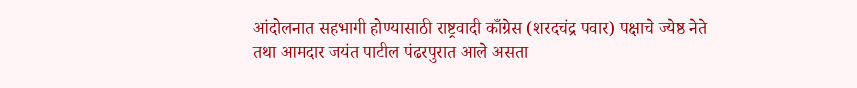आंदोलनात सहभागी होण्यासाठी राष्ट्रवादी काँग्रेस (शरदचंद्र पवार) पक्षाचे ज्येष्ठ नेते तथा आमदार जयंत पाटील पंढरपुरात आले असता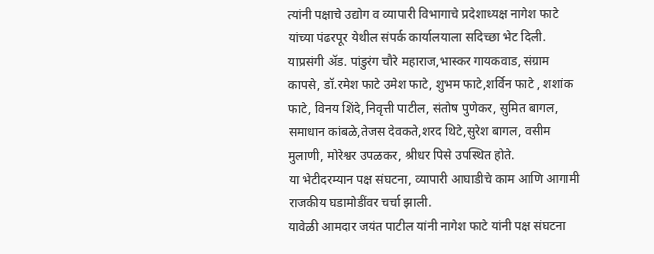त्यांनी पक्षाचे उद्योग व व्यापारी विभागाचे प्रदेशाध्यक्ष नागेश फाटे यांच्या पंढरपूर येथील संपर्क कार्यालयाला सदिच्छा भेट दिली.
याप्रसंगी ॲड. पांडुरंग चौरे महाराज,भास्कर गायकवाड, संग्राम कापसे, डॉ.रमेश फाटे उमेश फाटे, शुभम फाटे,शर्विन फाटे , शशांक फाटे, विनय शिंदे,निवृत्ती पाटील, संतोष पुणेकर, सुमित बागल, समाधान कांबळे,तेजस देवकते,शरद थिटे,सुरेश बागल, वसीम मुलाणी, मोरेश्वर उपळकर, श्रीधर पिसे उपस्थित होते.
या भेटीदरम्यान पक्ष संघटना, व्यापारी आघाडीचे काम आणि आगामी राजकीय घडामोडींवर चर्चा झाली.
यावेळी आमदार जयंत पाटील यांनी नागेश फाटे यांनी पक्ष संघटना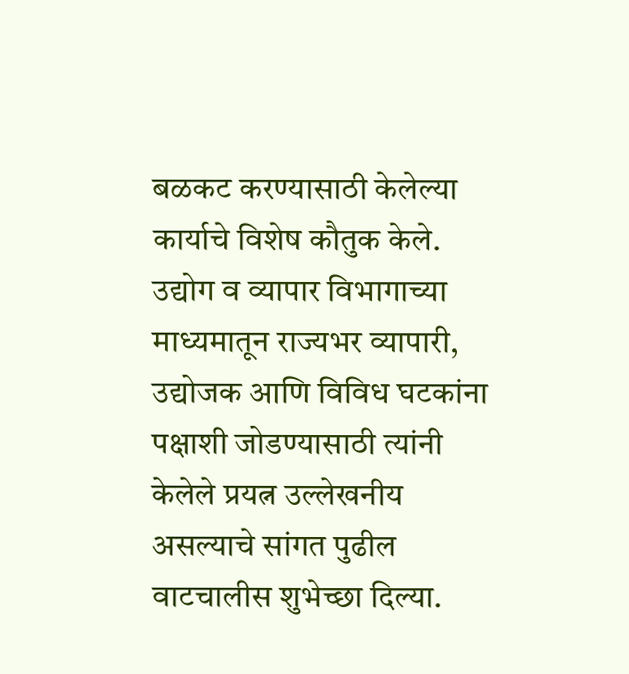बळकट करण्यासाठी केलेल्या कार्याचे विशेष कौतुक केले. उद्योग व व्यापार विभागाच्या माध्यमातून राज्यभर व्यापारी, उद्योजक आणि विविध घटकांना पक्षाशी जोडण्यासाठी त्यांनी केलेले प्रयत्न उल्लेखनीय असल्याचे सांगत पुढील वाटचालीस शुभेच्छा दिल्या.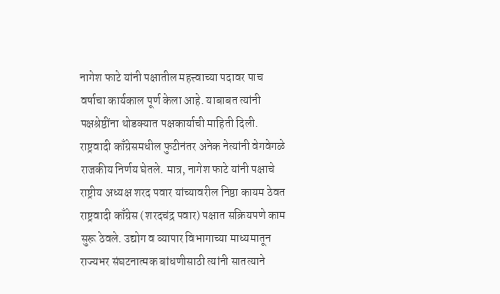नागेश फाटे यांनी पक्षातील महत्त्वाच्या पदावर पाच वर्षाचा कार्यकाल पूर्ण केला आहे. याबाबत त्यांनी पक्षश्रेष्ठींना थोडक्यात पक्षकार्याची माहिती दिली.
राष्ट्रवादी काँग्रेसमधील फुटीनंतर अनेक नेत्यांनी वेगवेगळे राजकीय निर्णय घेतले. मात्र, नागेश फाटे यांनी पक्षाचे राष्ट्रीय अध्यक्ष शरद पवार यांच्यावरील निष्ठा कायम ठेवत राष्ट्रवादी काँग्रेस (शरदचंद्र पवार) पक्षात सक्रियपणे काम सुरू ठेवले. उद्योग व व्यापार विभागाच्या माध्यमातून राज्यभर संघटनात्मक बांधणीसाठी त्यांनी सातत्याने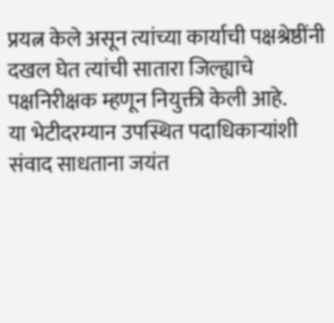प्रयत्न केले असून त्यांच्या कार्याची पक्षश्रेष्ठींनी दखल घेत त्यांची सातारा जिल्ह्याचे पक्षनिरीक्षक म्हणून नियुक्ती केली आहे.
या भेटीदरम्यान उपस्थित पदाधिकाऱ्यांशी संवाद साधताना जयंत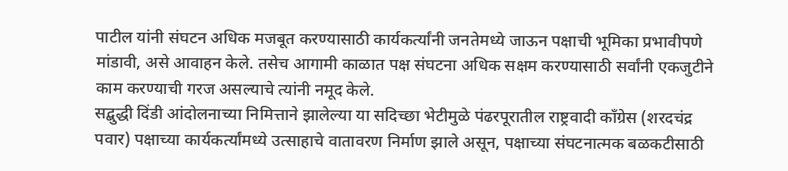पाटील यांनी संघटन अधिक मजबूत करण्यासाठी कार्यकर्त्यांनी जनतेमध्ये जाऊन पक्षाची भूमिका प्रभावीपणे मांडावी, असे आवाहन केले. तसेच आगामी काळात पक्ष संघटना अधिक सक्षम करण्यासाठी सर्वांनी एकजुटीने काम करण्याची गरज असल्याचे त्यांनी नमूद केले.
सद्बुद्धी दिंडी आंदोलनाच्या निमित्ताने झालेल्या या सदिच्छा भेटीमुळे पंढरपूरातील राष्ट्रवादी काँग्रेस (शरदचंद्र पवार) पक्षाच्या कार्यकर्त्यांमध्ये उत्साहाचे वातावरण निर्माण झाले असून, पक्षाच्या संघटनात्मक बळकटीसाठी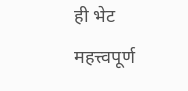ही भेट महत्त्वपूर्ण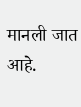मानली जात आहे.